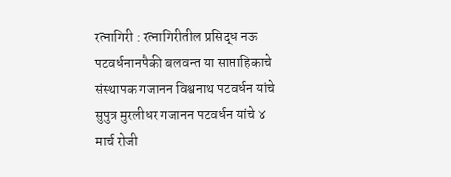रत्नागिरी : रत्नागिरीतील प्रसिद्ध नऊ पटवर्धनानपैकी बलवन्त या साप्ताहिकाचे संस्थापक गजानन विश्वनाथ पटवर्धन यांचे सुपुत्र मुरलीधर गजानन पटवर्धन यांचे ४ मार्च रोजी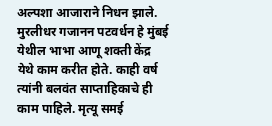अल्पशा आजाराने निधन झाले. मुरलीधर गजानन पटवर्धन हे मुंबई येथील भाभा आणू शक्ती केंद्र येथे काम करीत होते. काही वर्ष त्यांनी बलवंत साप्ताहिकाचे ही काम पाहिले. मृत्यू समई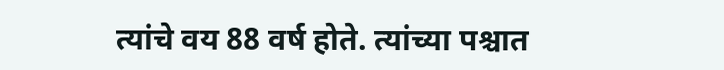त्यांचे वय 88 वर्ष होते. त्यांच्या पश्चात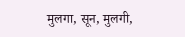मुलगा, सून, मुलगी,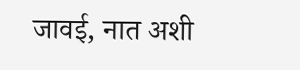जावई, नात अशी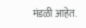मंडळी आहेत.